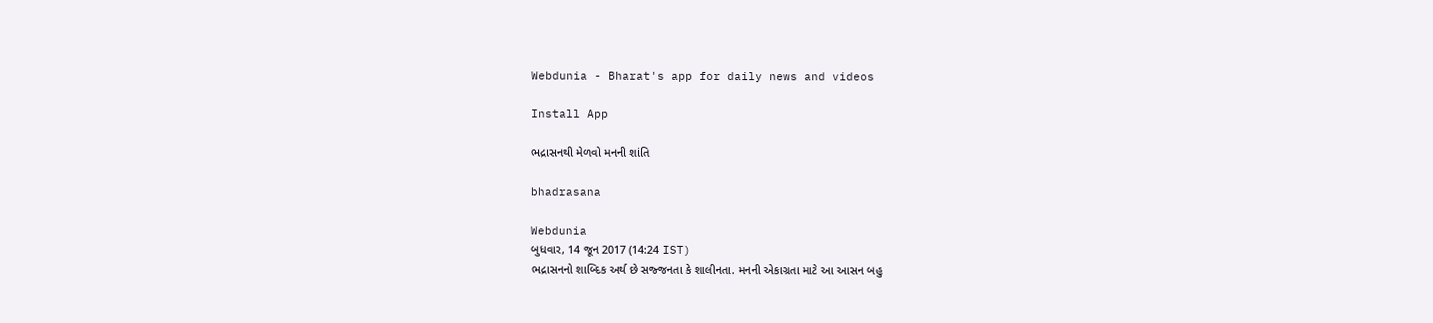Webdunia - Bharat's app for daily news and videos

Install App

ભદ્રાસનથી મેળવો મનની શાંતિ

bhadrasana

Webdunia
બુધવાર, 14 જૂન 2017 (14:24 IST)
ભદ્રાસનનો શાબ્દિક અર્થ છે સજ્જનતા કે શાલીનતા. મનની એકાગ્રતા માટે આ આસન બહુ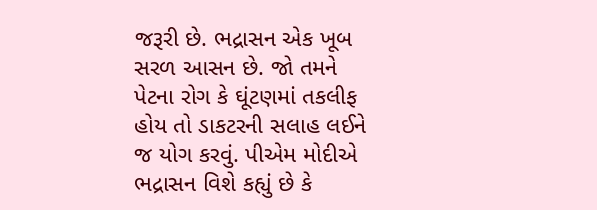જરૂરી છે. ભદ્રાસન એક ખૂબ સરળ આસન છે. જો તમને પેટના રોગ કે ઘૂંટણમાં તકલીફ હોય તો ડાકટરની સલાહ લઈને જ યોગ કરવું. પીએમ મોદીએ ભદ્રાસન વિશે કહ્યું છે કે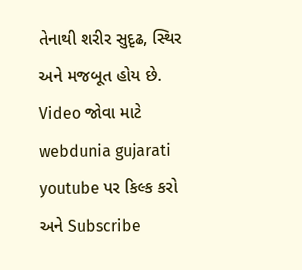તેનાથી શરીર સુદૃઢ, સ્થિર અને મજબૂત હોય છે.
Video જોવા માટે  webdunia gujarati youtube પર કિલ્ક કરો અને Subscribe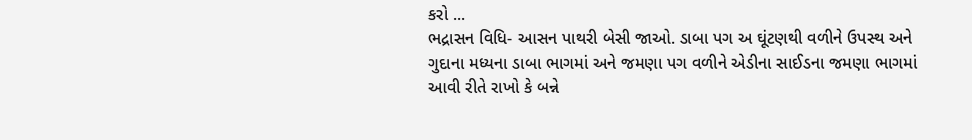કરો ...
ભદ્રાસન વિધિ- આસન પાથરી બેસી જાઓ. ડાબા પગ અ ઘૂંટણથી વળીને ઉપસ્થ અને ગુદાના મધ્યના ડાબા ભાગમાં અને જમણા પગ વળીને એડીના સાઈડના જમણા ભાગમાં આવી રીતે રાખો કે બન્ને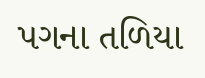પગના તળિયા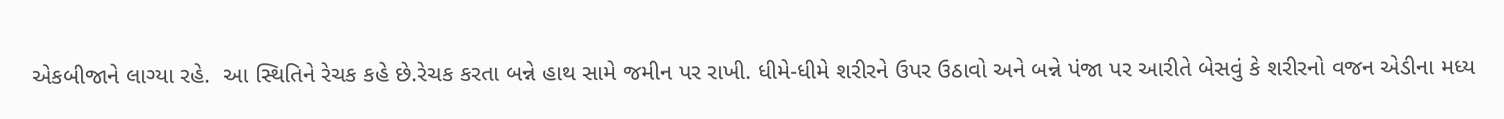એકબીજાને લાગ્યા રહે.  આ સ્થિતિને રેચક કહે છે.રેચક કરતા બન્ને હાથ સામે જમીન પર રાખી. ધીમે-ધીમે શરીરને ઉપર ઉઠાવો અને બન્ને પંજા પર આરીતે બેસવું કે શરીરનો વજન એડીના મધ્ય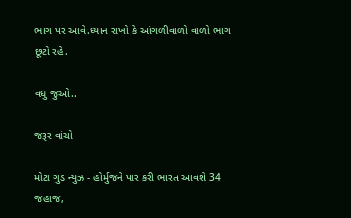ભાગ પર આવે.ધ્યાન રાખો કે આંગળીવાળો વાળો ભાગ છૂટો રહે.

વધુ જુઓ..

જરૂર વાંચો

મોટા ગુડ ન્યુઝ - હોર્મુજને પાર કરી ભારત આવશે 34 જહાજ,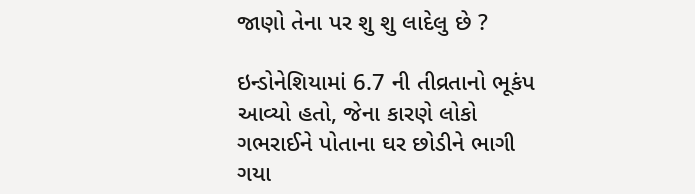જાણો તેના પર શુ શુ લાદેલુ છે ?

ઇન્ડોનેશિયામાં 6.7 ની તીવ્રતાનો ભૂકંપ આવ્યો હતો, જેના કારણે લોકો ગભરાઈને પોતાના ઘર છોડીને ભાગી ગયા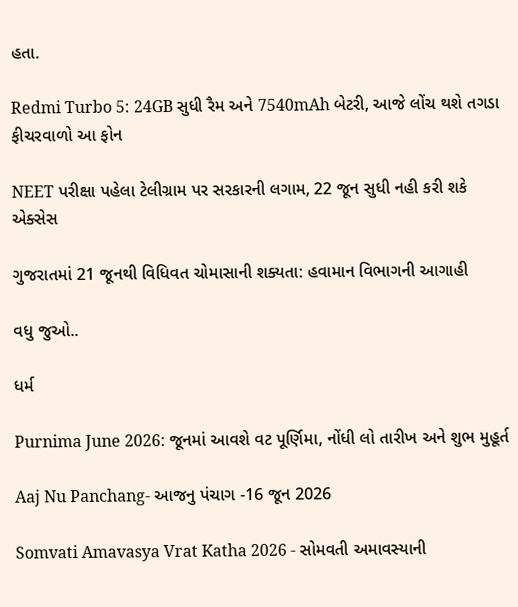હતા.

Redmi Turbo 5: 24GB સુધી રૈમ અને 7540mAh બેટરી, આજે લોંચ થશે તગડા ફીચરવાળો આ ફોન

NEET પરીક્ષા પહેલા ટેલીગ્રામ પર સરકારની લગામ, 22 જૂન સુધી નહી કરી શકે એક્સેસ

ગુજરાતમાં 21 જૂનથી વિધિવત ચોમાસાની શક્યતા: હવામાન વિભાગની આગાહી

વધુ જુઓ..

ધર્મ

Purnima June 2026: જૂનમાં આવશે વટ પૂર્ણિમા, નોંધી લો તારીખ અને શુભ મુહૂર્ત

Aaj Nu Panchang- આજનુ પંચાગ -16 જૂન 2026

Somvati Amavasya Vrat Katha 2026 - સોમવતી અમાવસ્યાની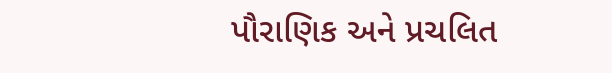પૌરાણિક અને પ્રચલિત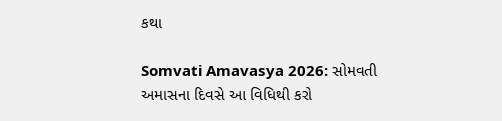કથા

Somvati Amavasya 2026: સોમવતી અમાસના દિવસે આ વિધિથી કરો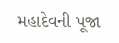મહાદેવની પૂજા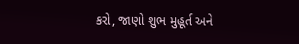કરો, જાણો શુભ મુહૂર્ત અને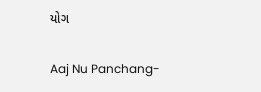યોગ

Aaj Nu Panchang-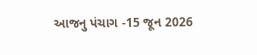આજનુ પંચાગ -15 જૂન 2026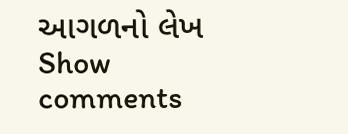આગળનો લેખ
Show comments